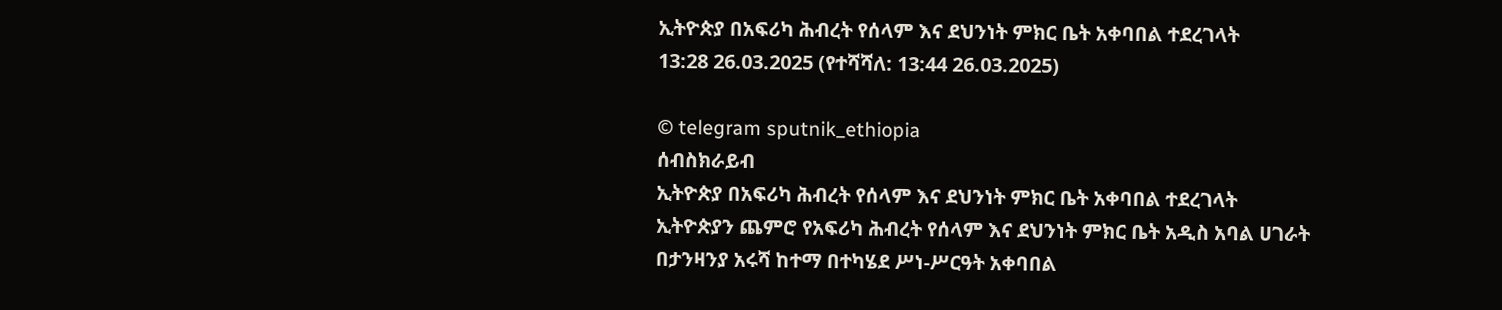ኢትዮጵያ በአፍሪካ ሕብረት የሰላም እና ደህንነት ምክር ቤት አቀባበል ተደረገላት
13:28 26.03.2025 (የተሻሻለ: 13:44 26.03.2025)

© telegram sputnik_ethiopia
ሰብስክራይብ
ኢትዮጵያ በአፍሪካ ሕብረት የሰላም እና ደህንነት ምክር ቤት አቀባበል ተደረገላት
ኢትዮጵያን ጨምሮ የአፍሪካ ሕብረት የሰላም እና ደህንነት ምክር ቤት አዲስ አባል ሀገራት በታንዛንያ አሩሻ ከተማ በተካሄደ ሥነ-ሥርዓት አቀባበል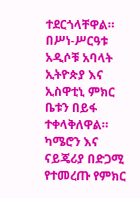ተደርጎላቸዋል።
በሥነ-ሥርዓቱ አዲሶቹ አባላት ኢትዮጵያ እና ኢስዋቲኒ ምክር ቤቱን በይፋ ተቀላቅለዋል።
ካሜሮን እና ናይጄሪያ በድጋሚ የተመረጡ የምክር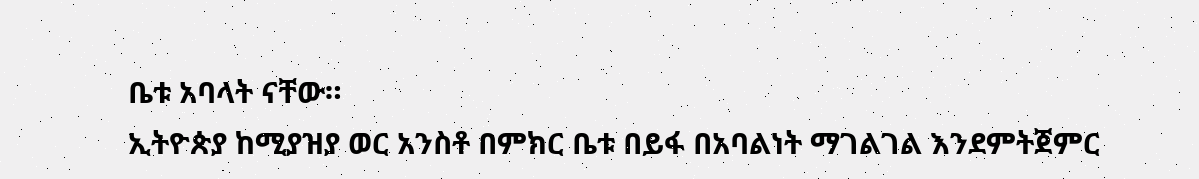ቤቱ አባላት ናቸው።
ኢትዮጵያ ከሚያዝያ ወር አንስቶ በምክር ቤቱ በይፋ በአባልነት ማገልገል እንደምትጀምር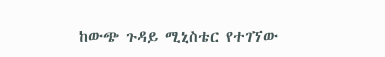ከውጭ ጉዳይ ሚኒስቴር የተገኘው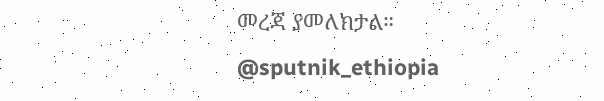መረጃ ያመለክታል።
@sputnik_ethiopia